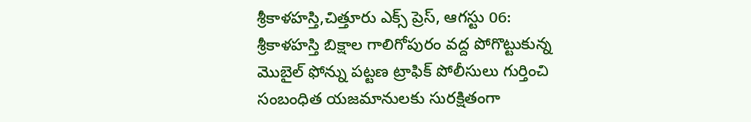శ్రీకాళహస్తి,చిత్తూరు ఎక్స్ ప్రెస్, ఆగస్టు 06:
శ్రీకాళహస్తి బిక్షాల గాలిగోపురం వద్ద పోగొట్టుకున్న మొబైల్ ఫోన్ను పట్టణ ట్రాఫిక్ పోలీసులు గుర్తించి సంబంధిత యజమానులకు సురక్షితంగా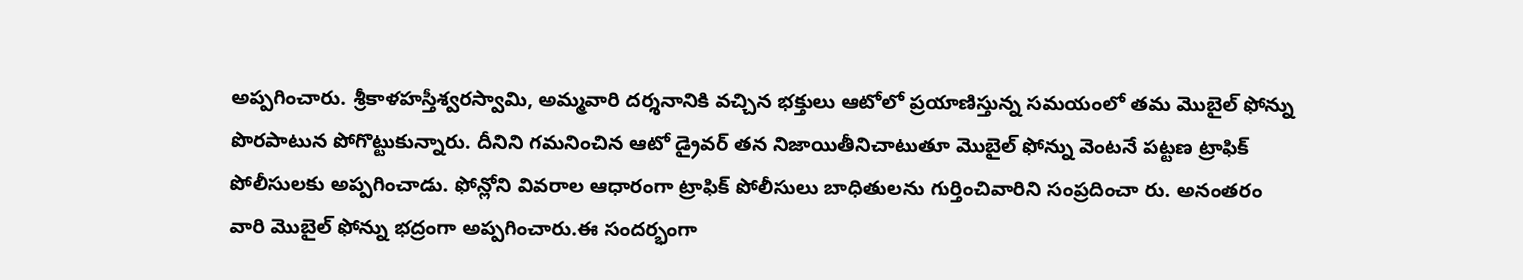అప్పగించారు. శ్రీకాళహస్తీశ్వరస్వామి, అమ్మవారి దర్శనానికి వచ్చిన భక్తులు ఆటోలో ప్రయాణిస్తున్న సమయంలో తమ మొబైల్ ఫోన్ను పొరపాటున పోగొట్టుకున్నారు. దీనిని గమనించిన ఆటో డ్రైవర్ తన నిజాయితీనిచాటుతూ మొబైల్ ఫోన్ను వెంటనే పట్టణ ట్రాఫిక్ పోలీసులకు అప్పగించాడు. ఫోన్లోని వివరాల ఆధారంగా ట్రాఫిక్ పోలీసులు బాధితులను గుర్తించివారిని సంప్రదించా రు. అనంతరం వారి మొబైల్ ఫోన్ను భద్రంగా అప్పగించారు.ఈ సందర్భంగా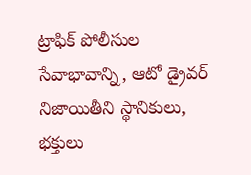ట్రాఫిక్ పోలీసుల సేవాభావాన్ని, ఆటో డ్రైవర్ నిజాయితీని స్థానికులు, భక్తులు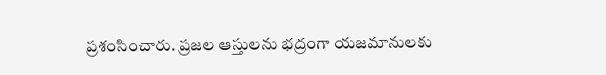ప్రశంసించారు. ప్రజల ఆస్తులను భద్రంగా యజమానులకు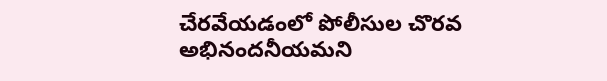చేరవేయడంలో పోలీసుల చొరవ అభినందనీయమని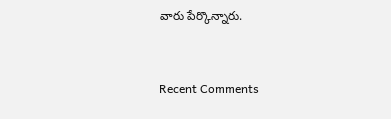వారు పేర్కొన్నారు.


Recent Comments